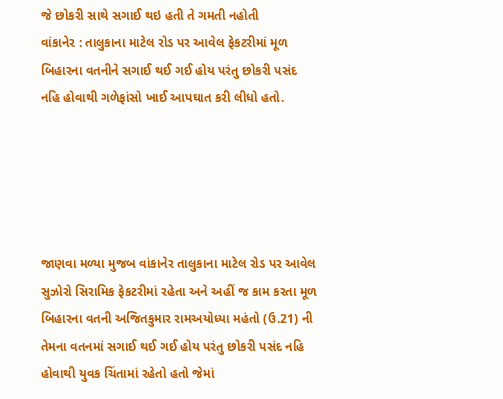જે છોકરી સાથે સગાઈ થઇ હતી તે ગમતી નહોતી
વાંકાનેર : તાલુકાના માટેલ રોડ પર આવેલ ફેકટરીમાં મૂળ બિહારના વતનીને સગાઈ થઈ ગઈ હોય પરંતુ છોકરી પસંદ નહિ હોવાથી ગળેફાંસો ખાઈ આપઘાત કરી લીધો હતો.





જાણવા મળ્યા મુજબ વાંકાનેર તાલુકાના માટેલ રોડ પર આવેલ સુઝોરો સિરામિક ફેકટરીમાં રહેતા અને અહીં જ કામ કરતા મૂળ બિહારના વતની અજિતકુમાર રામઅયોધ્યા મહંતો (ઉ.21) ની તેમના વતનમાં સગાઈ થઈ ગઈ હોય પરંતુ છોકરી પસંદ નહિ હોવાથી યુવક ચિંતામાં રહેતો હતો જેમાં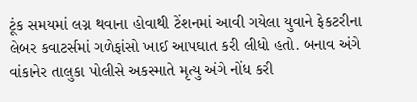ટૂંક સમયમાં લગ્ન થવાના હોવાથી ટેંશનમાં આવી ગયેલા યુવાને ફેકટરીના લેબર કવાટર્સમાં ગળેફાંસો ખાઈ આપઘાત કરી લીધો હતો. બનાવ અંગે વાંકાનેર તાલુકા પોલીસે અકસ્માતે મૃત્યુ અંગે નોંધ કરી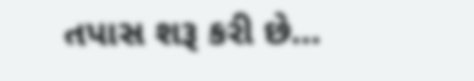તપાસ શરૂ કરી છે…